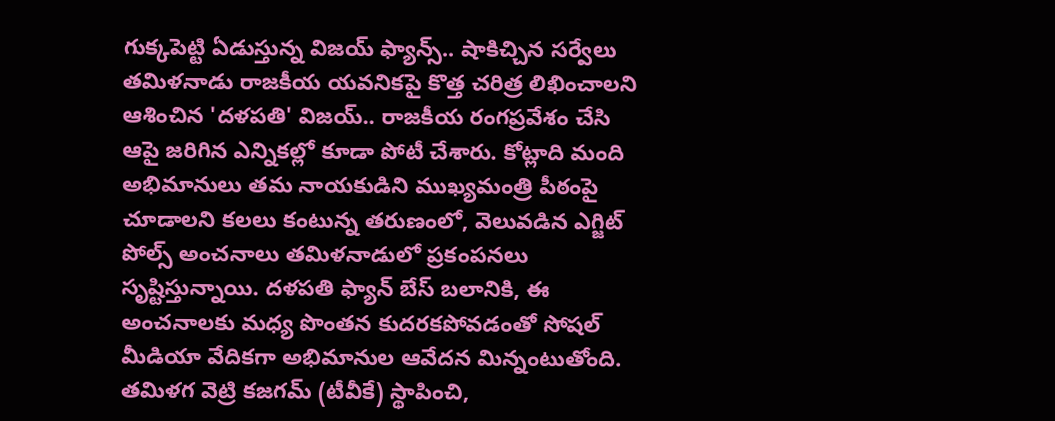గుక్కపెట్టి ఏడుస్తున్న విజయ్ ఫ్యాన్స్.. షాకిచ్చిన సర్వేలు
తమిళనాడు రాజకీయ యవనికపై కొత్త చరిత్ర లిఖించాలని ఆశించిన 'దళపతి' విజయ్.. రాజకీయ రంగప్రవేశం చేసి ఆపై జరిగిన ఎన్నికల్లో కూడా పోటీ చేశారు. కోట్లాది మంది అభిమానులు తమ నాయకుడిని ముఖ్యమంత్రి పీఠంపై చూడాలని కలలు కంటున్న తరుణంలో, వెలువడిన ఎగ్జిట్ పోల్స్ అంచనాలు తమిళనాడులో ప్రకంపనలు సృష్టిస్తున్నాయి. దళపతి ఫ్యాన్ బేస్ బలానికి, ఈ అంచనాలకు మధ్య పొంతన కుదరకపోవడంతో సోషల్ మీడియా వేదికగా అభిమానుల ఆవేదన మిన్నంటుతోంది.
తమిళగ వెట్రి కజగమ్ (టీవీకే) స్థాపించి,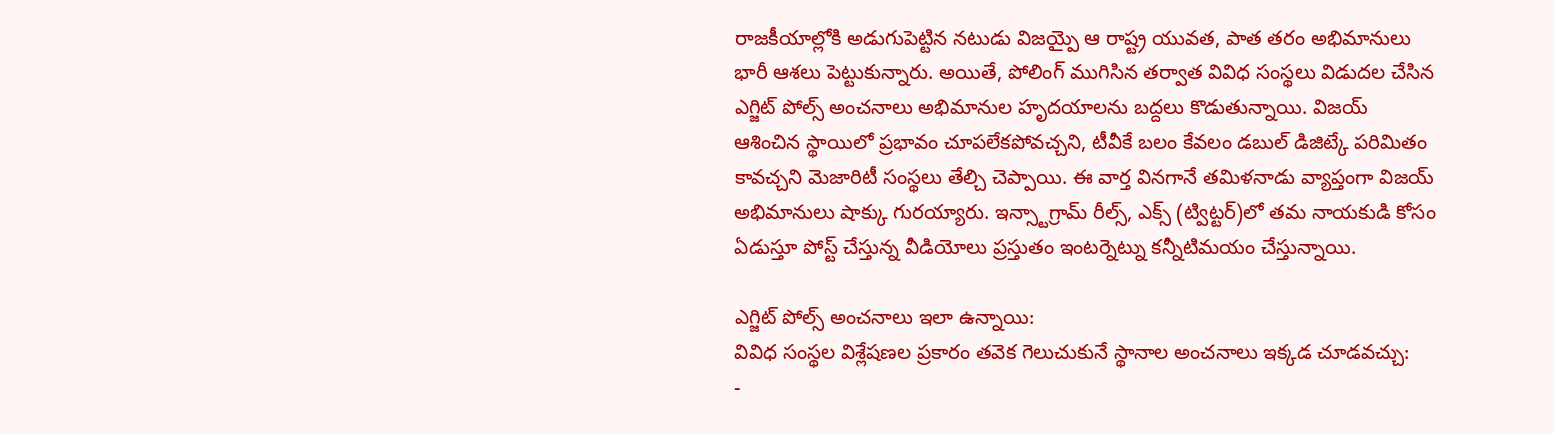రాజకీయాల్లోకి అడుగుపెట్టిన నటుడు విజయ్పై ఆ రాష్ట్ర యువత, పాత తరం అభిమానులు భారీ ఆశలు పెట్టుకున్నారు. అయితే, పోలింగ్ ముగిసిన తర్వాత వివిధ సంస్థలు విడుదల చేసిన ఎగ్జిట్ పోల్స్ అంచనాలు అభిమానుల హృదయాలను బద్దలు కొడుతున్నాయి. విజయ్ ఆశించిన స్థాయిలో ప్రభావం చూపలేకపోవచ్చని, టీవీకే బలం కేవలం డబుల్ డిజిట్కే పరిమితం కావచ్చని మెజారిటీ సంస్థలు తేల్చి చెప్పాయి. ఈ వార్త వినగానే తమిళనాడు వ్యాప్తంగా విజయ్ అభిమానులు షాక్కు గురయ్యారు. ఇన్స్టాగ్రామ్ రీల్స్, ఎక్స్ (ట్విట్టర్)లో తమ నాయకుడి కోసం ఏడుస్తూ పోస్ట్ చేస్తున్న వీడియోలు ప్రస్తుతం ఇంటర్నెట్ను కన్నీటిమయం చేస్తున్నాయి.

ఎగ్జిట్ పోల్స్ అంచనాలు ఇలా ఉన్నాయి:
వివిధ సంస్థల విశ్లేషణల ప్రకారం తవెక గెలుచుకునే స్థానాల అంచనాలు ఇక్కడ చూడవచ్చు:
-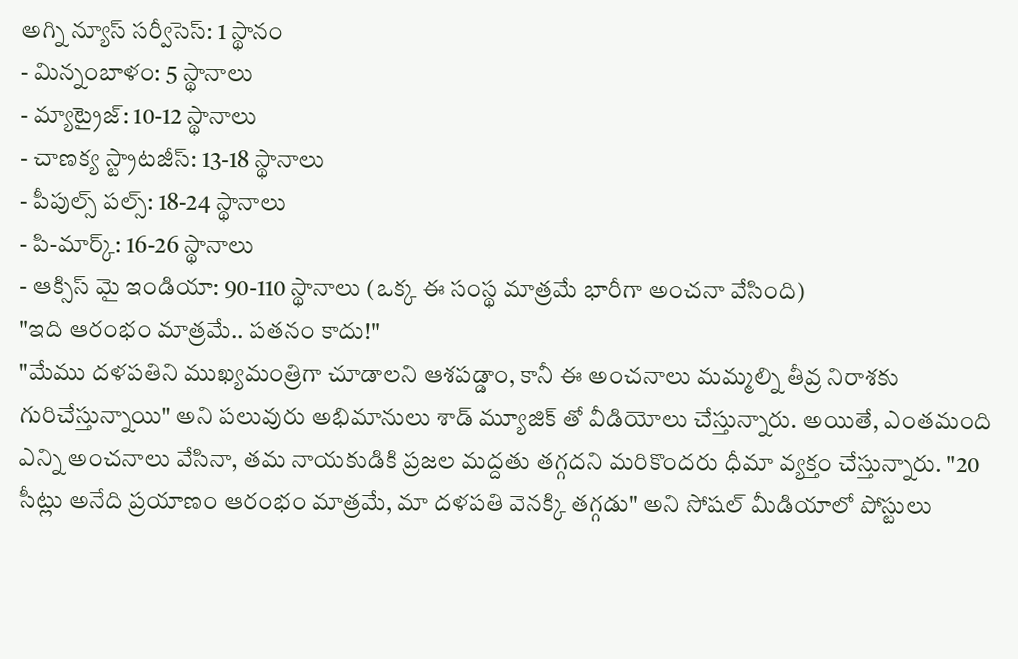అగ్ని న్యూస్ సర్వీసెస్: 1 స్థానం
- మిన్నంబాళం: 5 స్థానాలు
- మ్యాట్రైజ్: 10-12 స్థానాలు
- చాణక్య స్ట్రాటజీస్: 13-18 స్థానాలు
- పీపుల్స్ పల్స్: 18-24 స్థానాలు
- పి-మార్క్: 16-26 స్థానాలు
- ఆక్సిస్ మై ఇండియా: 90-110 స్థానాలు (ఒక్క ఈ సంస్థ మాత్రమే భారీగా అంచనా వేసింది)
"ఇది ఆరంభం మాత్రమే.. పతనం కాదు!"
"మేము దళపతిని ముఖ్యమంత్రిగా చూడాలని ఆశపడ్డాం, కానీ ఈ అంచనాలు మమ్మల్ని తీవ్ర నిరాశకు గురిచేస్తున్నాయి" అని పలువురు అభిమానులు శాడ్ మ్యూజిక్ తో వీడియోలు చేస్తున్నారు. అయితే, ఎంతమంది ఎన్ని అంచనాలు వేసినా, తమ నాయకుడికి ప్రజల మద్దతు తగ్గదని మరికొందరు ధీమా వ్యక్తం చేస్తున్నారు. "20 సీట్లు అనేది ప్రయాణం ఆరంభం మాత్రమే, మా దళపతి వెనక్కి తగ్గడు" అని సోషల్ మీడియాలో పోస్టులు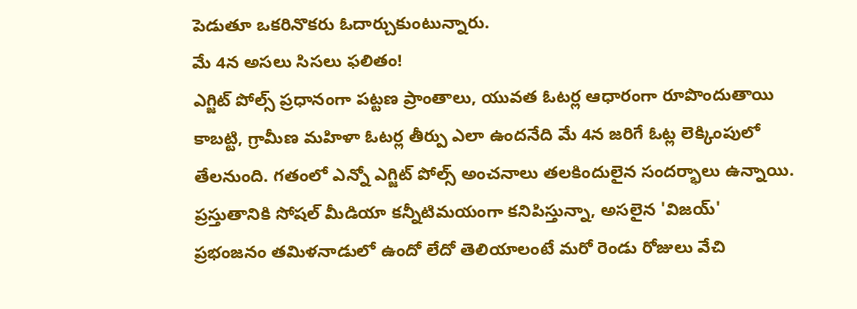పెడుతూ ఒకరినొకరు ఓదార్చుకుంటున్నారు.
మే 4న అసలు సిసలు ఫలితం!
ఎగ్జిట్ పోల్స్ ప్రధానంగా పట్టణ ప్రాంతాలు, యువత ఓటర్ల ఆధారంగా రూపొందుతాయి కాబట్టి, గ్రామీణ మహిళా ఓటర్ల తీర్పు ఎలా ఉందనేది మే 4న జరిగే ఓట్ల లెక్కింపులో తేలనుంది. గతంలో ఎన్నో ఎగ్జిట్ పోల్స్ అంచనాలు తలకిందులైన సందర్భాలు ఉన్నాయి. ప్రస్తుతానికి సోషల్ మీడియా కన్నీటిమయంగా కనిపిస్తున్నా, అసలైన 'విజయ్' ప్రభంజనం తమిళనాడులో ఉందో లేదో తెలియాలంటే మరో రెండు రోజులు వేచి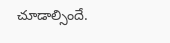చూడాల్సిందే.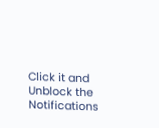Click it and Unblock the Notifications